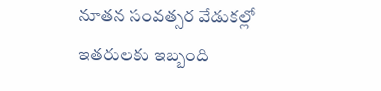నూత‌న సంవ‌త్స‌ర వేడుక‌ల్లో ఇత‌రుల‌కు ఇబ్బంది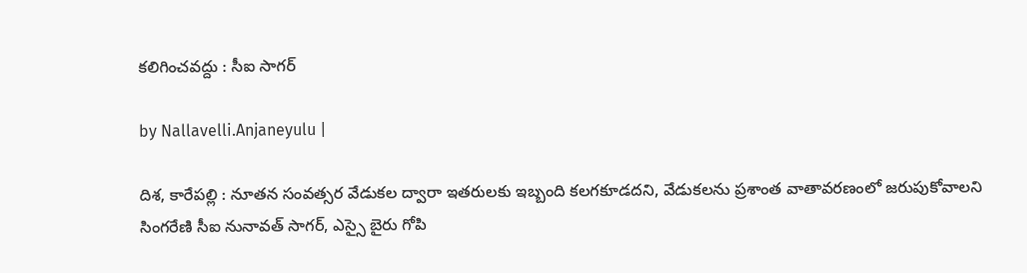క‌లిగించ‌వ‌ద్దు : సీఐ సాగ‌ర్

by Nallavelli.Anjaneyulu |

దిశ, కారేపల్లి : నూతన సంవత్సర వేడుకల ద్వారా ఇతరులకు ఇబ్బంది కలగకూడదని, వేడుకలను ప్రశాంత వాతావరణంలో జరుపుకోవాలని సింగ‌రేణి సీఐ నునావ‌త్ సాగ‌ర్, ఎస్సై బైరు గోపి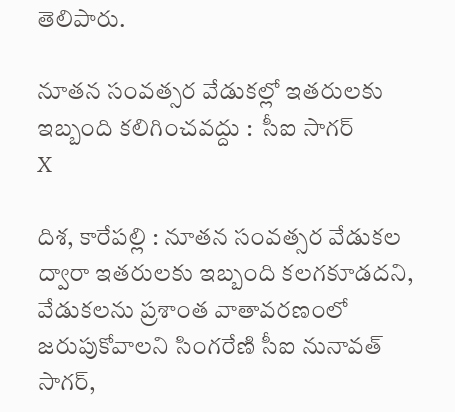తెలిపారు.

నూత‌న సంవ‌త్స‌ర వేడుక‌ల్లో ఇత‌రుల‌కు ఇబ్బంది క‌లిగించ‌వ‌ద్దు :  సీఐ సాగ‌ర్
X

దిశ, కారేపల్లి : నూతన సంవత్సర వేడుకల ద్వారా ఇతరులకు ఇబ్బంది కలగకూడదని, వేడుకలను ప్రశాంత వాతావరణంలో జరుపుకోవాలని సింగ‌రేణి సీఐ నునావ‌త్ సాగ‌ర్,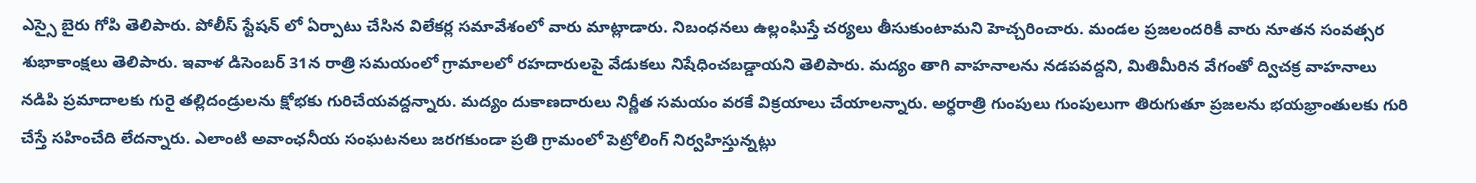ఎస్సై బైరు గోపి తెలిపారు. పోలీస్ స్టేష‌న్ లో ఏర్పాటు చేసిన‌ విలేక‌ర్ల స‌మావేశంలో వారు మాట్లాడారు. నిబంధ‌న‌లు ఉల్లంఘిస్తే చ‌ర్య‌లు తీసుకుంటామ‌ని హెచ్చ‌రించారు. మండ‌ల ప్ర‌జ‌లంద‌రికీ వారు నూత‌న సంవ‌త్స‌ర శుభాకాంక్ష‌లు తెలిపారు. ఇవాళ‌ డిసెంబర్ 31న రాత్రి స‌మ‌యంలో గ్రామాలలో రహదారులపై వేడుకలు నిషేధించబడ్డాయని తెలిపారు. మద్యం తాగి వాహనాలను నడపవద్దని, మితిమీరిన‌ వేగంతో ద్విచక్ర వాహనాలు నడిపి ప్రమాదాలకు గురై తల్లిదండ్రులను క్షోభకు గురిచేయవద్దన్నారు. మద్యం దుకాణదారులు నిర్ణీత సమయం వరకే విక్రయాలు చేయాలన్నారు. అర్ధరాత్రి గుంపులు గుంపులుగా తిరుగుతూ ప్రజలను భయభ్రాంతులకు గురి చేస్తే సహించేది లేదన్నారు. ఎలాంటి అవాంఛనీయ సంఘటనలు జరగకుండా ప్రతి గ్రామంలో పెట్రోలింగ్ నిర్వహిస్తున్నట్లు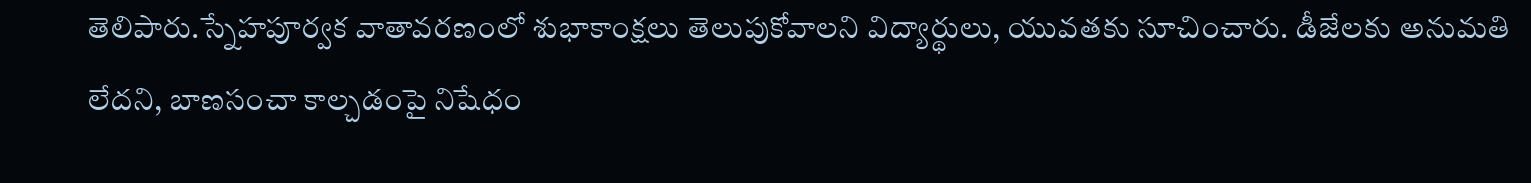తెలిపారు.స్నేహపూర్వక వాతావరణంలో శుభాకాంక్షలు తెలుపుకోవాలని విద్యార్థులు, యువతకు సూచించారు. డీజేలకు అనుమతి లేదని, బాణసంచా కాల్చడంపై నిషేధం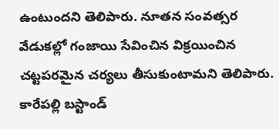ఉంటుందని తెలిపారు. నూతన సంవత్సర వేడుకల్లో గంజాయి సేవించిన విక్రయించిన చట్టపరమైన చర్యలు తీసుకుంటామని తెలిపారు. కారేపల్లి బస్టాండ్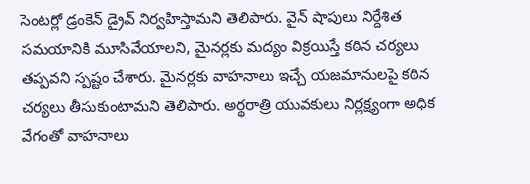సెంటర్లో డ్రంకెన్ డ్రైవ్ నిర్వహిస్తామని తెలిపారు. వైన్ షాపులు నిర్దేశిత సమయానికి మూసివేయాలని, మైనర్లకు మద్యం విక్రయిస్తే కఠిన చర్యలు తప్పవని స్పష్టం చేశారు. మైనర్లకు వాహనాలు ఇచ్చే యజమానులపై కఠిన చర్యలు తీసుకుంటామని తెలిపారు. అర్థరాత్రి యువకులు నిర్లక్ష్యంగా అధిక వేగంతో వాహనాలు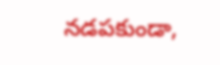నడపకుండా,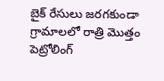బైక్ రేసులు జరగకుండా గ్రామాలలో రాత్రి మొత్తం పెట్రోలింగ్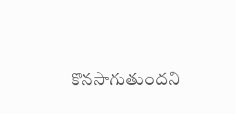కొనసాగుతుందని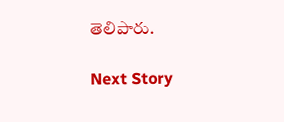తెలిపారు.

Next Story